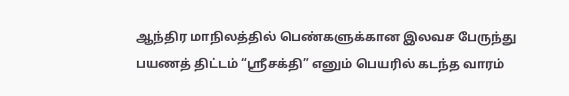ஆந்திர மாநிலத்தில் பெண்களுக்கான இலவச பேருந்து பயணத் திட்டம் “ஸ்ரீசக்தி” எனும் பெயரில் கடந்த வாரம்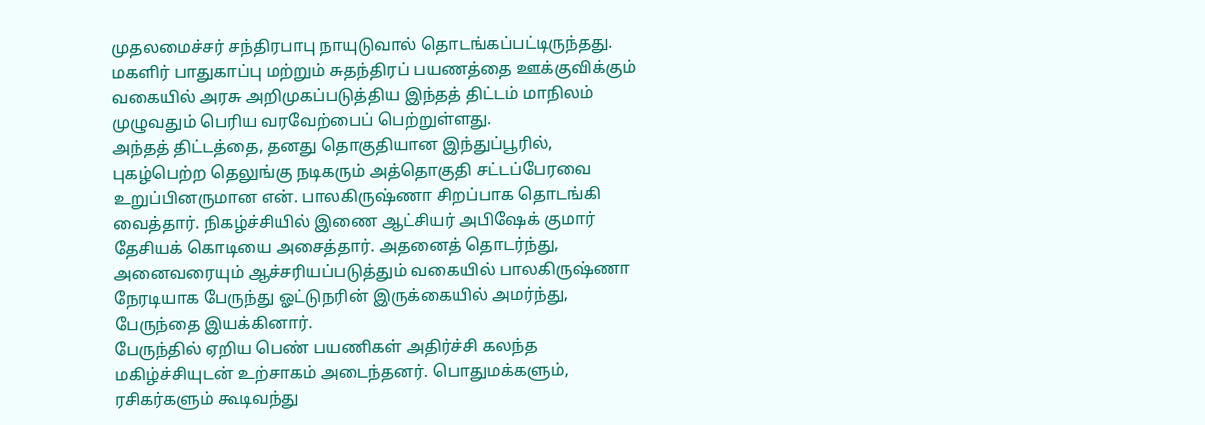முதலமைச்சர் சந்திரபாபு நாயுடுவால் தொடங்கப்பட்டிருந்தது. மகளிர் பாதுகாப்பு மற்றும் சுதந்திரப் பயணத்தை ஊக்குவிக்கும் வகையில் அரசு அறிமுகப்படுத்திய இந்தத் திட்டம் மாநிலம் முழுவதும் பெரிய வரவேற்பைப் பெற்றுள்ளது.
அந்தத் திட்டத்தை, தனது தொகுதியான இந்துப்பூரில், புகழ்பெற்ற தெலுங்கு நடிகரும் அத்தொகுதி சட்டப்பேரவை உறுப்பினருமான என். பாலகிருஷ்ணா சிறப்பாக தொடங்கி வைத்தார். நிகழ்ச்சியில் இணை ஆட்சியர் அபிஷேக் குமார் தேசியக் கொடியை அசைத்தார். அதனைத் தொடர்ந்து, அனைவரையும் ஆச்சரியப்படுத்தும் வகையில் பாலகிருஷ்ணா நேரடியாக பேருந்து ஓட்டுநரின் இருக்கையில் அமர்ந்து, பேருந்தை இயக்கினார்.
பேருந்தில் ஏறிய பெண் பயணிகள் அதிர்ச்சி கலந்த மகிழ்ச்சியுடன் உற்சாகம் அடைந்தனர். பொதுமக்களும், ரசிகர்களும் கூடிவந்து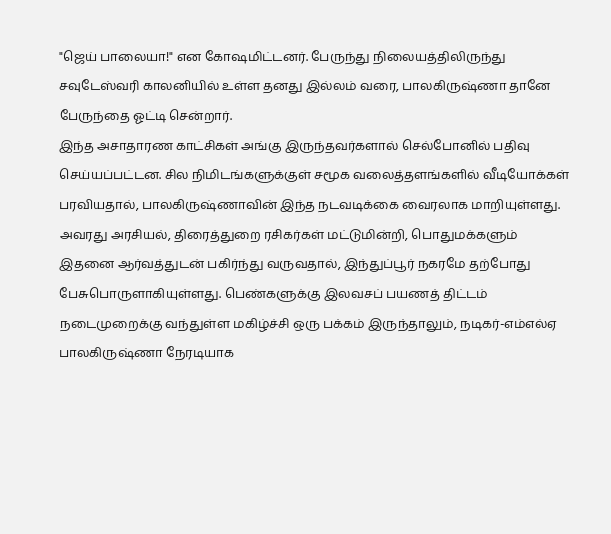"ஜெய் பாலையா!" என கோஷமிட்டனர். பேருந்து நிலையத்திலிருந்து சவுடேஸ்வரி காலனியில் உள்ள தனது இல்லம் வரை, பாலகிருஷ்ணா தானே பேருந்தை ஓட்டி சென்றார்.
இந்த அசாதாரண காட்சிகள் அங்கு இருந்தவர்களால் செல்போனில் பதிவு செய்யப்பட்டன. சில நிமிடங்களுக்குள் சமூக வலைத்தளங்களில் வீடியோக்கள் பரவியதால், பாலகிருஷ்ணாவின் இந்த நடவடிக்கை வைரலாக மாறியுள்ளது.
அவரது அரசியல், திரைத்துறை ரசிகர்கள் மட்டுமின்றி, பொதுமக்களும் இதனை ஆர்வத்துடன் பகிர்ந்து வருவதால், இந்துப்பூர் நகரமே தற்போது பேசுபொருளாகியுள்ளது. பெண்களுக்கு இலவசப் பயணத் திட்டம் நடைமுறைக்கு வந்துள்ள மகிழ்ச்சி ஒரு பக்கம் இருந்தாலும், நடிகர்-எம்எல்ஏ பாலகிருஷ்ணா நேரடியாக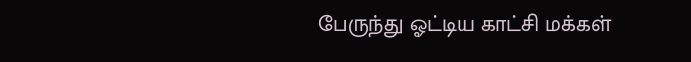பேருந்து ஓட்டிய காட்சி மக்கள்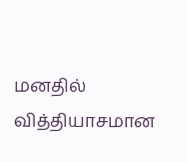மனதில் வித்தியாசமான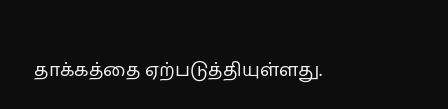தாக்கத்தை ஏற்படுத்தியுள்ளது.